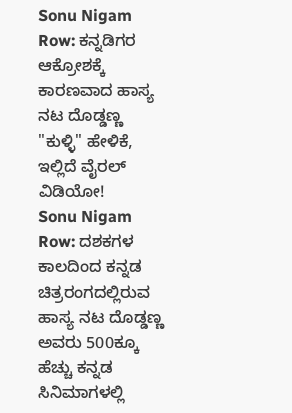Sonu Nigam Row: ಕನ್ನಡಿಗರ ಆಕ್ರೋಶಕ್ಕೆ ಕಾರಣವಾದ ಹಾಸ್ಯ ನಟ ದೊಡ್ಡಣ್ಣ "ಕುಳ್ಳಿ" ಹೇಳಿಕೆ, ಇಲ್ಲಿದೆ ವೈರಲ್ ವಿಡಿಯೋ!
Sonu Nigam Row: ದಶಕಗಳ ಕಾಲದಿಂದ ಕನ್ನಡ ಚಿತ್ರರಂಗದಲ್ಲಿರುವ ಹಾಸ್ಯ ನಟ ದೊಡ್ಡಣ್ಣ ಅವರು 500ಕ್ಕೂ ಹೆಚ್ಚು ಕನ್ನಡ ಸಿನಿಮಾಗಳಲ್ಲಿ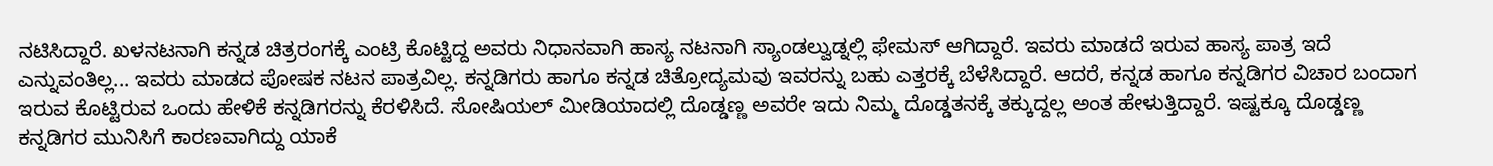ನಟಿಸಿದ್ದಾರೆ. ಖಳನಟನಾಗಿ ಕನ್ನಡ ಚಿತ್ರರಂಗಕ್ಕೆ ಎಂಟ್ರಿ ಕೊಟ್ಟಿದ್ದ ಅವರು ನಿಧಾನವಾಗಿ ಹಾಸ್ಯ ನಟನಾಗಿ ಸ್ಯಾಂಡಲ್ವುಡ್ನಲ್ಲಿ ಫೇಮಸ್ ಆಗಿದ್ದಾರೆ. ಇವರು ಮಾಡದೆ ಇರುವ ಹಾಸ್ಯ ಪಾತ್ರ ಇದೆ ಎನ್ನುವಂತಿಲ್ಲ... ಇವರು ಮಾಡದ ಪೋಷಕ ನಟನ ಪಾತ್ರವಿಲ್ಲ. ಕನ್ನಡಿಗರು ಹಾಗೂ ಕನ್ನಡ ಚಿತ್ರೋದ್ಯಮವು ಇವರನ್ನು ಬಹು ಎತ್ತರಕ್ಕೆ ಬೆಳೆಸಿದ್ದಾರೆ. ಆದರೆ, ಕನ್ನಡ ಹಾಗೂ ಕನ್ನಡಿಗರ ವಿಚಾರ ಬಂದಾಗ ಇರುವ ಕೊಟ್ಟಿರುವ ಒಂದು ಹೇಳಿಕೆ ಕನ್ನಡಿಗರನ್ನು ಕೆರಳಿಸಿದೆ. ಸೋಷಿಯಲ್ ಮೀಡಿಯಾದಲ್ಲಿ ದೊಡ್ಡಣ್ಣ ಅವರೇ ಇದು ನಿಮ್ಮ ದೊಡ್ಡತನಕ್ಕೆ ತಕ್ಕುದ್ದಲ್ಲ ಅಂತ ಹೇಳುತ್ತಿದ್ದಾರೆ. ಇಷ್ಟಕ್ಕೂ ದೊಡ್ಡಣ್ಣ ಕನ್ನಡಿಗರ ಮುನಿಸಿಗೆ ಕಾರಣವಾಗಿದ್ದು ಯಾಕೆ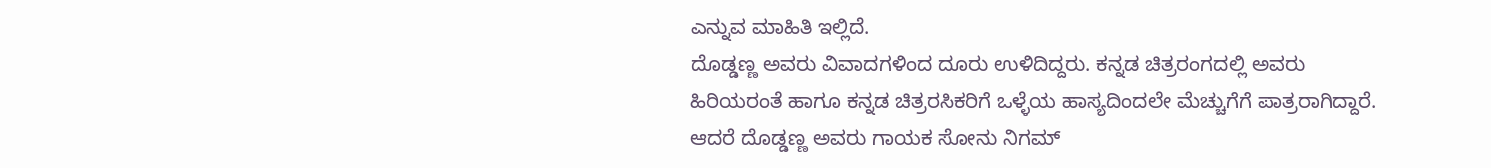ಎನ್ನುವ ಮಾಹಿತಿ ಇಲ್ಲಿದೆ.
ದೊಡ್ಡಣ್ಣ ಅವರು ವಿವಾದಗಳಿಂದ ದೂರು ಉಳಿದಿದ್ದರು. ಕನ್ನಡ ಚಿತ್ರರಂಗದಲ್ಲಿ ಅವರು ಹಿರಿಯರಂತೆ ಹಾಗೂ ಕನ್ನಡ ಚಿತ್ರರಸಿಕರಿಗೆ ಒಳ್ಳೆಯ ಹಾಸ್ಯದಿಂದಲೇ ಮೆಚ್ಚುಗೆಗೆ ಪಾತ್ರರಾಗಿದ್ದಾರೆ. ಆದರೆ ದೊಡ್ಡಣ್ಣ ಅವರು ಗಾಯಕ ಸೋನು ನಿಗಮ್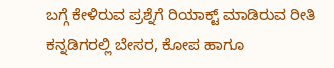ಬಗ್ಗೆ ಕೇಳಿರುವ ಪ್ರಶ್ನೆಗೆ ರಿಯಾಕ್ಟ್ ಮಾಡಿರುವ ರೀತಿ ಕನ್ನಡಿಗರಲ್ಲಿ ಬೇಸರ, ಕೋಪ ಹಾಗೂ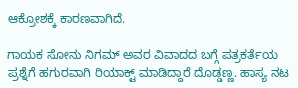ಆಕ್ರೋಶಕ್ಕೆ ಕಾರಣವಾಗಿದೆ.

ಗಾಯಕ ಸೋನು ನಿಗಮ್ ಅವರ ವಿವಾದದ ಬಗ್ಗೆ ಪತ್ರಕರ್ತೆಯ ಪ್ರಶ್ನೆಗೆ ಹಗುರವಾಗಿ ರಿಯಾಕ್ಟ್ ಮಾಡಿದ್ದಾರೆ ದೊಡ್ಡಣ್ಣ. ಹಾಸ್ಯ ನಟ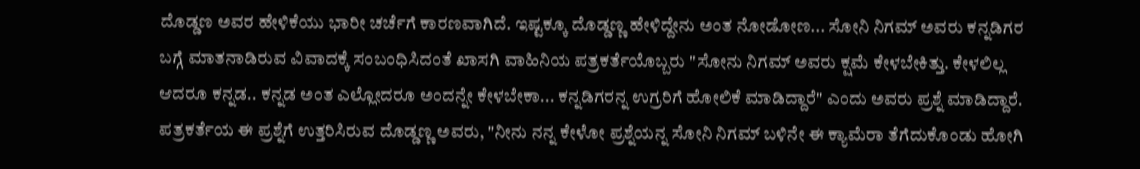ದೊಡ್ಡಣ ಅವರ ಹೇಳಿಕೆಯು ಭಾರೀ ಚರ್ಚೆಗೆ ಕಾರಣವಾಗಿದೆ. ಇಷ್ಟಕ್ಕೂ ದೊಡ್ಡಣ್ಣ ಹೇಳಿದ್ದೇನು ಅಂತ ನೋಡೋಣ... ಸೋನಿ ನಿಗಮ್ ಅವರು ಕನ್ನಡಿಗರ ಬಗ್ಗೆ ಮಾತನಾಡಿರುವ ವಿವಾದಕ್ಕೆ ಸಂಬಂಧಿಸಿದಂತೆ ಖಾಸಗಿ ವಾಹಿನಿಯ ಪತ್ರಕರ್ತೆಯೊಬ್ಬರು "ಸೋನು ನಿಗಮ್ ಅವರು ಕ್ಷಮೆ ಕೇಳಬೇಕಿತ್ತು. ಕೇಳಲಿಲ್ಲ ಆದರೂ ಕನ್ನಡ.. ಕನ್ನಡ ಅಂತ ಎಲ್ಲೋದರೂ ಅಂದನ್ನೇ ಕೇಳಬೇಕಾ... ಕನ್ನಡಿಗರನ್ನ ಉಗ್ರರಿಗೆ ಹೋಲಿಕೆ ಮಾಡಿದ್ದಾರೆ" ಎಂದು ಅವರು ಪ್ರಶ್ನೆ ಮಾಡಿದ್ದಾರೆ.
ಪತ್ರಕರ್ತೆಯ ಈ ಪ್ರಶ್ನೆಗೆ ಉತ್ತರಿಸಿರುವ ದೊಡ್ಡಣ್ಣ ಅವರು, "ನೀನು ನನ್ನ ಕೇಳೋ ಪ್ರಶ್ನೆಯನ್ನ ಸೋನಿ ನಿಗಮ್ ಬಳಿನೇ ಈ ಕ್ಯಾಮೆರಾ ತೆಗೆದುಕೊಂಡು ಹೋಗಿ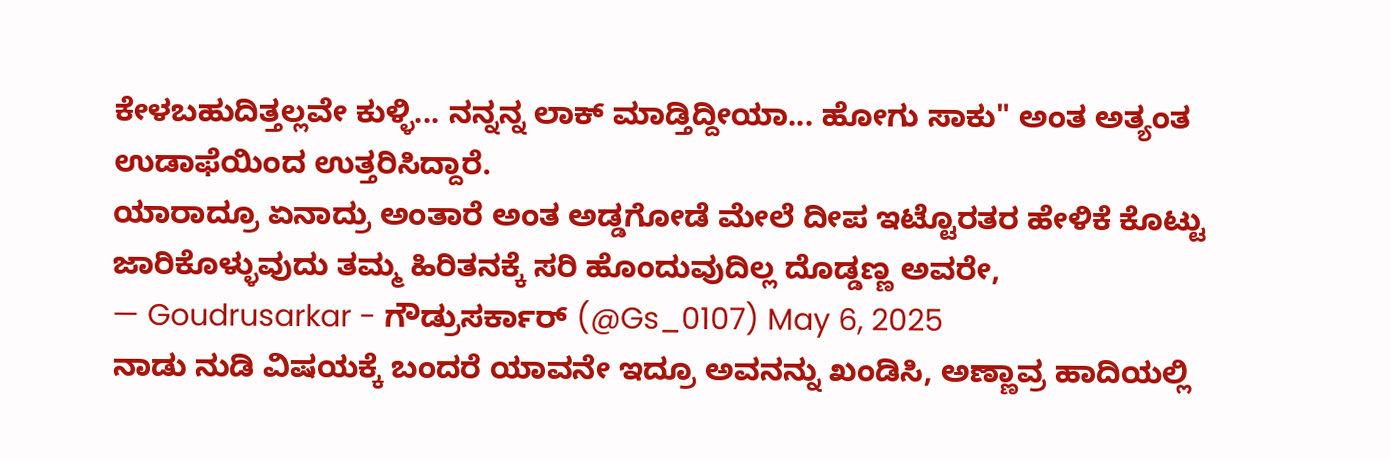ಕೇಳಬಹುದಿತ್ತಲ್ಲವೇ ಕುಳ್ಳಿ... ನನ್ನನ್ನ ಲಾಕ್ ಮಾಡ್ತಿದ್ದೀಯಾ... ಹೋಗು ಸಾಕು" ಅಂತ ಅತ್ಯಂತ ಉಡಾಫೆಯಿಂದ ಉತ್ತರಿಸಿದ್ದಾರೆ.
ಯಾರಾದ್ರೂ ಏನಾದ್ರು ಅಂತಾರೆ ಅಂತ ಅಡ್ಡಗೋಡೆ ಮೇಲೆ ದೀಪ ಇಟ್ಟೊರತರ ಹೇಳಿಕೆ ಕೊಟ್ಟು ಜಾರಿಕೊಳ್ಳುವುದು ತಮ್ಮ ಹಿರಿತನಕ್ಕೆ ಸರಿ ಹೊಂದುವುದಿಲ್ಲ ದೊಡ್ಡಣ್ಣ ಅವರೇ,
— Goudrusarkar - ಗೌಡ್ರುಸರ್ಕಾರ್ (@Gs_0107) May 6, 2025
ನಾಡು ನುಡಿ ವಿಷಯಕ್ಕೆ ಬಂದರೆ ಯಾವನೇ ಇದ್ರೂ ಅವನನ್ನು ಖಂಡಿಸಿ, ಅಣ್ಣಾವ್ರ ಹಾದಿಯಲ್ಲಿ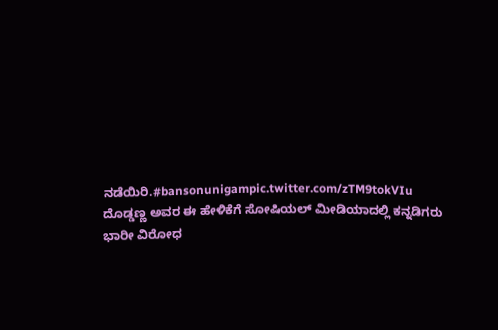ನಡೆಯಿರಿ.#bansonunigampic.twitter.com/zTM9tokVIu
ದೊಡ್ಡಣ್ಣ ಅವರ ಈ ಹೇಳಿಕೆಗೆ ಸೋಷಿಯಲ್ ಮೀಡಿಯಾದಲ್ಲಿ ಕನ್ನಡಿಗರು ಭಾರೀ ವಿರೋಧ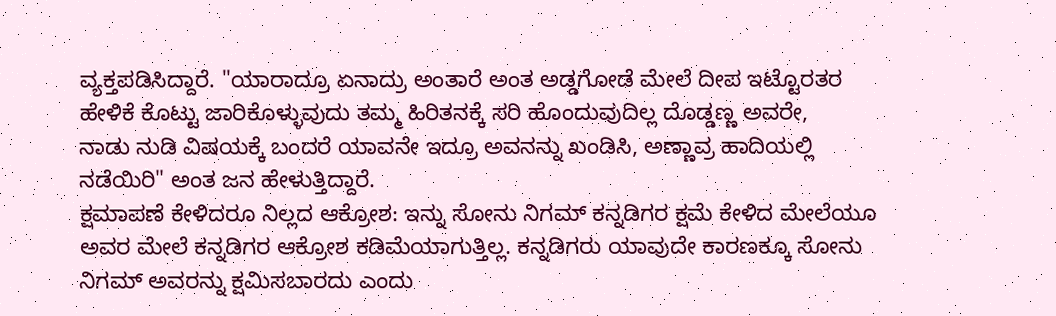ವ್ಯಕ್ತಪಡಿಸಿದ್ದಾರೆ. "ಯಾರಾದ್ರೂ ಏನಾದ್ರು ಅಂತಾರೆ ಅಂತ ಅಡ್ಡಗೋಡೆ ಮೇಲೆ ದೀಪ ಇಟ್ಟೊರತರ ಹೇಳಿಕೆ ಕೊಟ್ಟು ಜಾರಿಕೊಳ್ಳುವುದು ತಮ್ಮ ಹಿರಿತನಕ್ಕೆ ಸರಿ ಹೊಂದುವುದಿಲ್ಲ ದೊಡ್ಡಣ್ಣ ಅವರೇ,
ನಾಡು ನುಡಿ ವಿಷಯಕ್ಕೆ ಬಂದರೆ ಯಾವನೇ ಇದ್ರೂ ಅವನನ್ನು ಖಂಡಿಸಿ, ಅಣ್ಣಾವ್ರ ಹಾದಿಯಲ್ಲಿ ನಡೆಯಿರಿ" ಅಂತ ಜನ ಹೇಳುತ್ತಿದ್ದಾರೆ.
ಕ್ಷಮಾಪಣೆ ಕೇಳಿದರೂ ನಿಲ್ಲದ ಆಕ್ರೋಶ: ಇನ್ನು ಸೋನು ನಿಗಮ್ ಕನ್ನಡಿಗರ ಕ್ಷಮೆ ಕೇಳಿದ ಮೇಲೆಯೂ ಅವರ ಮೇಲೆ ಕನ್ನಡಿಗರ ಆಕ್ರೋಶ ಕಡಿಮೆಯಾಗುತ್ತಿಲ್ಲ. ಕನ್ನಡಿಗರು ಯಾವುದೇ ಕಾರಣಕ್ಕೂ ಸೋನು ನಿಗಮ್ ಅವರನ್ನು ಕ್ಷಮಿಸಬಾರದು ಎಂದು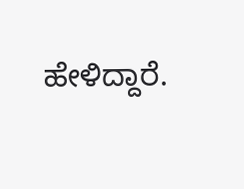ಹೇಳಿದ್ದಾರೆ.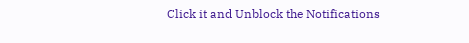Click it and Unblock the Notifications